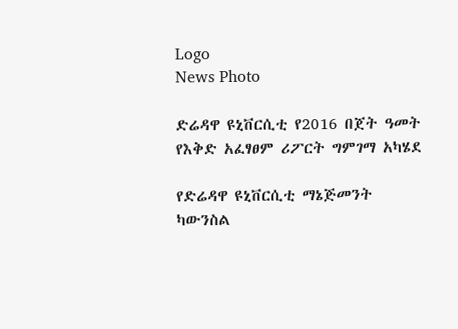Logo
News Photo

ድሬዳዋ ዩኒቨርሲቲ የ2016 በጀት ዓመት የእቅድ አፈፃፀም ሪፖርት ግምገማ አካሄደ

የድሬዳዋ ዩኒቨርሲቲ ማኔጅመንት ካውንስል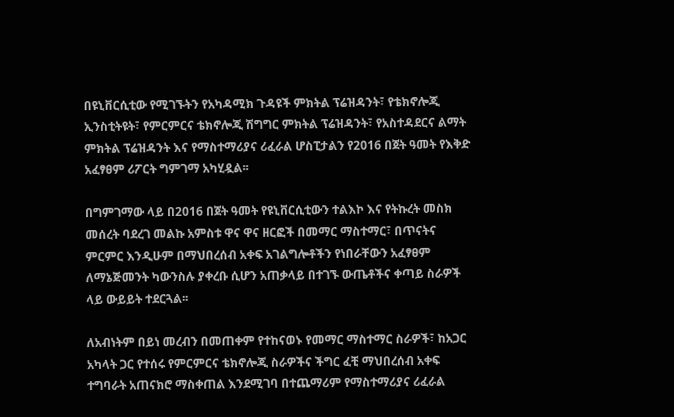በዩኒቨርሲቲው የሚገኙትን የአካዳሚክ ጉዳዩች ምክትል ፕሬዝዳንት፣ የቴክኖሎጂ ኢንስቲትዩት፣ የምርምርና ቴክኖሎጂ ሽግግር ምክትል ፕሬዝዳንት፣ የአስተዳደርና ልማት ምክትል ፕሬዝዳንት እና የማስተማሪያና ሪፈራል ሆስፒታልን የ2016 በጀት ዓመት የእቅድ አፈፃፀም ሪፖርት ግምገማ አካሂዷል፡፡

በግምገማው ላይ በ2016 በጀት ዓመት የዩኒቨርሲቲውን ተልእኮ እና የትኩረት መስክ መሰረት ባደረገ መልኩ አምስቱ ዋና ዋና ዘርፎች በመማር ማስተማር፣ በጥናትና ምርምር እንዲሁም በማህበረሰብ አቀፍ አገልግሎቶችን የነበራቸውን አፈፃፀም ለማኔጅመንት ካውንስሉ ያቀረቡ ሲሆን አጠቃላይ በተገኙ ውጤቶችና ቀጣይ ስራዎች ላይ ውይይት ተደርጓል፡፡

ለአብነትም በይነ መረብን በመጠቀም የተከናወኑ የመማር ማስተማር ስራዎች፣ ከአጋር አካላት ጋር የተሰሩ የምርምርና ቴክኖሎጂ ስራዎችና ችግር ፈቺ ማህበረሰብ አቀፍ ተግባራት አጠናክሮ ማስቀጠል እንደሚገባ በተጨማሪም የማስተማሪያና ሪፈራል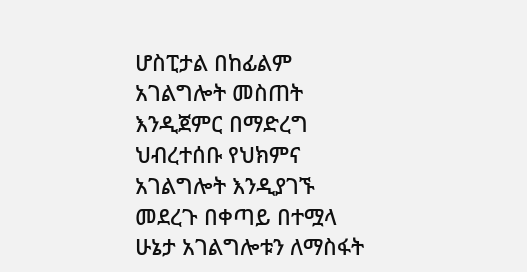ሆስፒታል በከፊልም አገልግሎት መስጠት እንዲጀምር በማድረግ ህብረተሰቡ የህክምና አገልግሎት እንዲያገኙ መደረጉ በቀጣይ በተሟላ ሁኔታ አገልግሎቱን ለማስፋት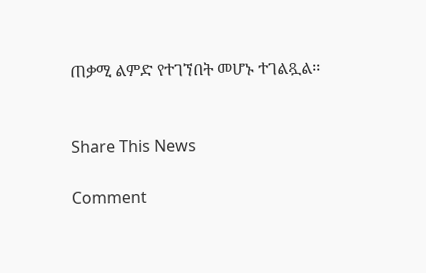ጠቃሚ ልምድ የተገኘበት መሆኑ ተገልጿል፡፡


Share This News

Comment